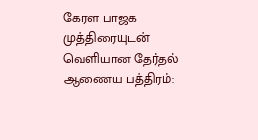கேரள பாஜக முத்திரையுடன் வெளியான தேர்தல் ஆணைய பத்திரம்: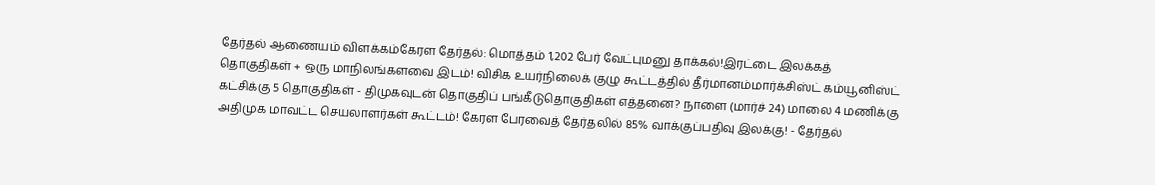தேர்தல் ஆணையம் விளக்கம்கேரள தேர்தல்: மொத்தம் 1,202 பேர் வேட்புமனு தாக்கல்!இரட்டை இலக்கத் தொகுதிகள் + ஒரு மாநிலங்களவை இடம்! விசிக உயர்நிலைக் குழு கூட்டத்தில் தீர்மானம்மார்க்சிஸ்ட் கம்யூனிஸ்ட் கட்சிக்கு 5 தொகுதிகள் - திமுகவுடன் தொகுதிப் பங்கீடுதொகுதிகள் எத்தனை? நாளை (மார்ச் 24) மாலை 4 மணிக்கு அதிமுக மாவட்ட செயலாளர்கள் கூட்டம்! கேரள பேரவைத் தேர்தலில் 85% வாக்குப்பதிவு இலக்கு! - தேர்தல்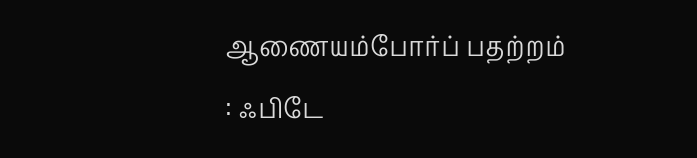ஆணையம்போர்ப் பதற்றம் : ஃபிடே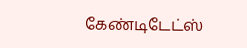கேண்டிடேட்ஸ்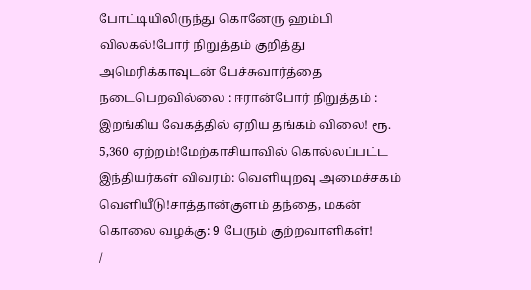போட்டியிலிருந்து கொனேரு ஹம்பி விலகல்!போர் நிறுத்தம் குறித்து அமெரிக்காவுடன் பேச்சுவார்த்தை நடைபெறவில்லை : ஈரான்போர் நிறுத்தம் : இறங்கிய வேகத்தில் ஏறிய தங்கம் விலை! ரூ. 5,360 ஏற்றம்!மேற்காசியாவில் கொல்லப்பட்ட இந்தியர்கள் விவரம்: வெளியுறவு அமைச்சகம் வெளியீடு!சாத்தான்குளம் தந்தை, மகன் கொலை வழக்கு: 9 பேரும் குற்றவாளிகள்!
/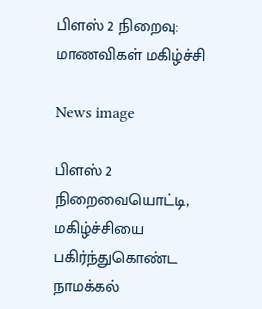பிளஸ் 2 நிறைவு: மாணவிகள் மகிழ்ச்சி

News image

பிளஸ் 2 நிறைவையொட்டி, மகிழ்ச்சியை பகிர்ந்துகொண்ட நாமக்கல்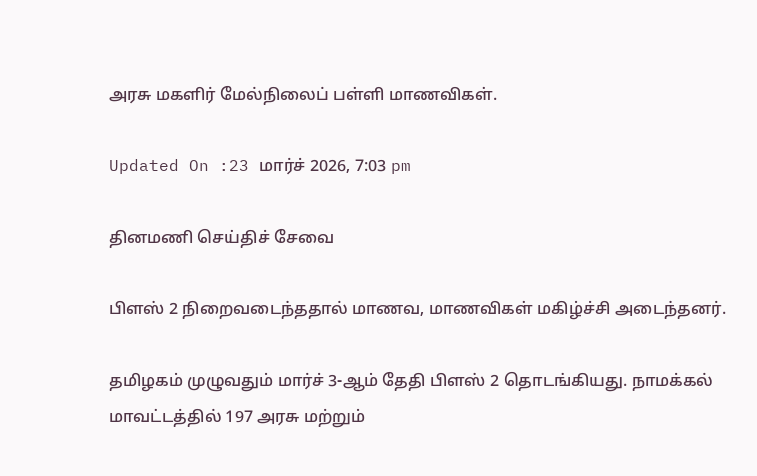அரசு மகளிர் மேல்நிலைப் பள்ளி மாணவிகள்.

Updated On :23 மார்ச் 2026, 7:03 pm

தினமணி செய்திச் சேவை

பிளஸ் 2 நிறைவடைந்ததால் மாணவ, மாணவிகள் மகிழ்ச்சி அடைந்தனர்.

தமிழகம் முழுவதும் மார்ச் 3-ஆம் தேதி பிளஸ் 2 தொடங்கியது. நாமக்கல் மாவட்டத்தில் 197 அரசு மற்றும்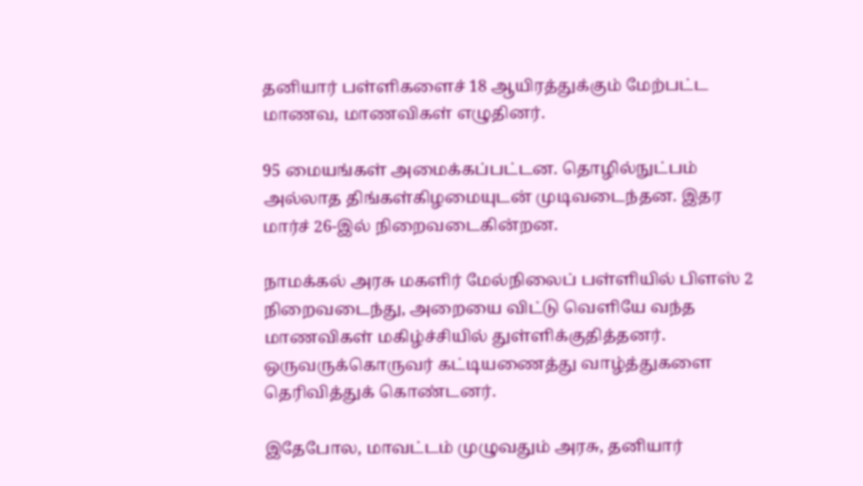தனியார் பள்ளிகளைச் 18 ஆயிரத்துக்கும் மேற்பட்ட மாணவ, மாணவிகள் எழுதினர்.

95 மையங்கள் அமைக்கப்பட்டன. தொழில்நுட்பம் அல்லாத திங்கள்கிழமையுடன் முடிவடைந்தன. இதர மார்ச் 26-இல் நிறைவடைகின்றன.

நாமக்கல் அரசு மகளிர் மேல்நிலைப் பள்ளியில் பிளஸ் 2 நிறைவடைந்து, அறையை விட்டு வெளியே வந்த மாணவிகள் மகிழ்ச்சியில் துள்ளிக்குதித்தனர். ஒருவருக்கொருவர் கட்டியணைத்து வாழ்த்துகளை தெரிவித்துக் கொண்டனர்.

இதேபோல, மாவட்டம் முழுவதும் அரசு, தனியார்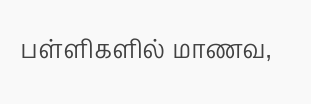பள்ளிகளில் மாணவ,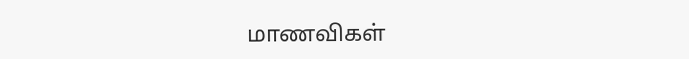மாணவிகள்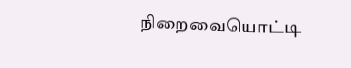நிறைவையொட்டி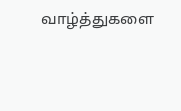வாழ்த்துகளை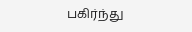பகிர்ந்து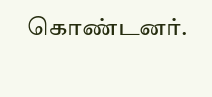கொண்டனர்.